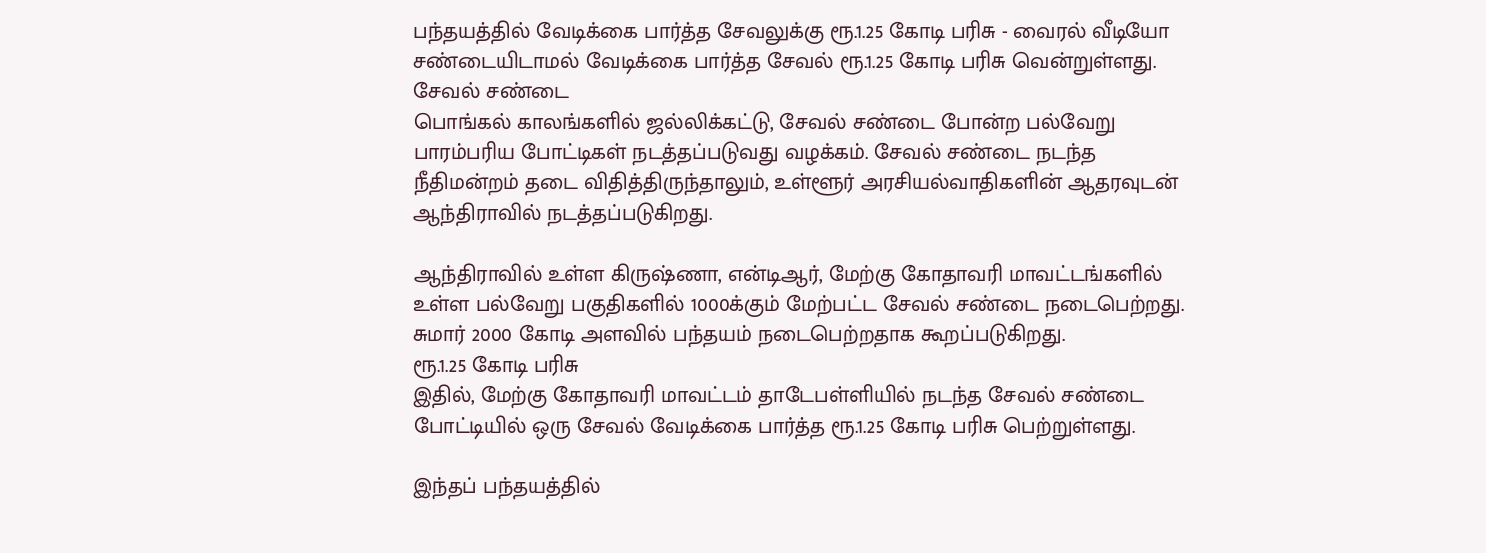பந்தயத்தில் வேடிக்கை பார்த்த சேவலுக்கு ரூ.1.25 கோடி பரிசு - வைரல் வீடியோ
சண்டையிடாமல் வேடிக்கை பார்த்த சேவல் ரூ.1.25 கோடி பரிசு வென்றுள்ளது.
சேவல் சண்டை
பொங்கல் காலங்களில் ஜல்லிக்கட்டு, சேவல் சண்டை போன்ற பல்வேறு பாரம்பரிய போட்டிகள் நடத்தப்படுவது வழக்கம். சேவல் சண்டை நடந்த நீதிமன்றம் தடை விதித்திருந்தாலும், உள்ளூர் அரசியல்வாதிகளின் ஆதரவுடன் ஆந்திராவில் நடத்தப்படுகிறது.

ஆந்திராவில் உள்ள கிருஷ்ணா, என்டிஆர், மேற்கு கோதாவரி மாவட்டங்களில் உள்ள பல்வேறு பகுதிகளில் 1000க்கும் மேற்பட்ட சேவல் சண்டை நடைபெற்றது. சுமார் 2000 கோடி அளவில் பந்தயம் நடைபெற்றதாக கூறப்படுகிறது.
ரூ.1.25 கோடி பரிசு
இதில், மேற்கு கோதாவரி மாவட்டம் தாடேபள்ளியில் நடந்த சேவல் சண்டை போட்டியில் ஒரு சேவல் வேடிக்கை பார்த்த ரூ.1.25 கோடி பரிசு பெற்றுள்ளது.

இந்தப் பந்தயத்தில்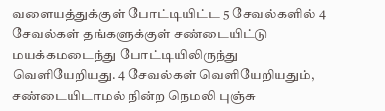வளையத்துக்குள் போட்டியிட்ட 5 சேவல்களில் 4 சேவல்கள் தங்களுக்குள் சண்டையிட்டு மயக்கமடைந்து போட்டியிலிருந்து வெளியேறியது. 4 சேவல்கள் வெளியேறியதும், சண்டையிடாமல் நின்ற நெமலி புஞ்சு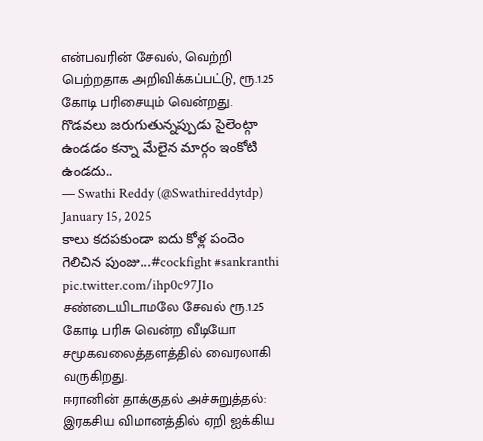என்பவரின் சேவல், வெற்றி பெற்றதாக அறிவிக்கப்பட்டு, ரூ.1.25 கோடி பரிசையும் வென்றது.
గొడవలు జరుగుతున్నప్పుడు సైలెంట్గా ఉండడం కన్నా మేలైన మార్గం ఇంకోటి ఉండదు..
— Swathi Reddy (@Swathireddytdp) January 15, 2025
కాలు కదపకుండా ఐదు కోళ్ల పందెం గెలిచిన పుంజు...#cockfight #sankranthi pic.twitter.com/ihp0c97J1o
சண்டையிடாமலே சேவல் ரூ.1.25 கோடி பரிசு வென்ற வீடியோ சமூகவலைத்தளத்தில் வைரலாகி வருகிறது.
ஈரானின் தாக்குதல் அச்சுறுத்தல்: இரகசிய விமானத்தில் ஏறி ஐக்கிய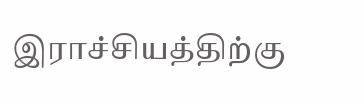இராச்சியத்திற்கு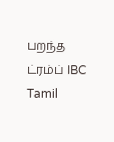பறந்த ட்ரம்ப் IBC Tamil